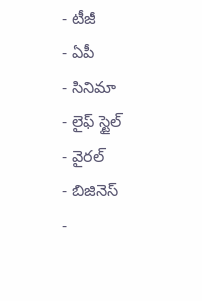- టీజీ
- ఏపీ
- సినిమా
- లైఫ్ స్టైల్
- వైరల్
- బిజినెస్
-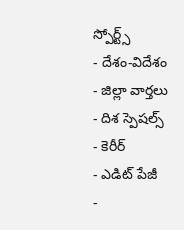స్పోర్ట్స్
- దేశం-విదేశం
- జిల్లా వార్తలు
- దిశ స్పెషల్స్
- కెరీర్
- ఎడిట్ పేజీ
-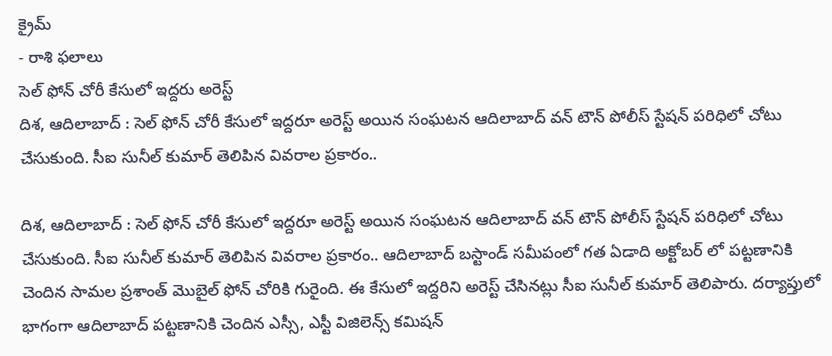క్రైమ్
- రాశి ఫలాలు
సెల్ ఫోన్ చోరీ కేసులో ఇద్దరు అరెస్ట్
దిశ, ఆదిలాబాద్ : సెల్ ఫోన్ చోరీ కేసులో ఇద్దరూ అరెస్ట్ అయిన సంఘటన ఆదిలాబాద్ వన్ టౌన్ పోలీస్ స్టేషన్ పరిధిలో చోటు చేసుకుంది. సీఐ సునీల్ కుమార్ తెలిపిన వివరాల ప్రకారం..

దిశ, ఆదిలాబాద్ : సెల్ ఫోన్ చోరీ కేసులో ఇద్దరూ అరెస్ట్ అయిన సంఘటన ఆదిలాబాద్ వన్ టౌన్ పోలీస్ స్టేషన్ పరిధిలో చోటు చేసుకుంది. సీఐ సునీల్ కుమార్ తెలిపిన వివరాల ప్రకారం.. ఆదిలాబాద్ బస్టాండ్ సమీపంలో గత ఏడాది అక్టోబర్ లో పట్టణానికి చెందిన సామల ప్రశాంత్ మొబైల్ ఫోన్ చోరికి గురైంది. ఈ కేసులో ఇద్దరిని అరెస్ట్ చేసినట్లు సీఐ సునీల్ కుమార్ తెలిపారు. దర్యాప్తులో భాగంగా ఆదిలాబాద్ పట్టణానికి చెందిన ఎస్సీ, ఎస్టీ విజిలెన్స్ కమిషన్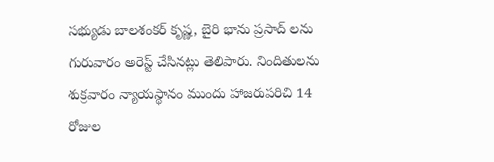సభ్యుడు బాలశంకర్ కృష్ణ, బైరి భాను ప్రసాద్ లను గురువారం అరెస్ట్ చేసినట్లు తెలిపారు. నిందితులను శుక్రవారం న్యాయస్థానం ముందు హాజరుపరిచి 14 రోజుల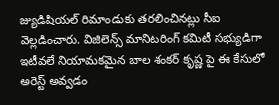జ్యుడిషియల్ రిమాండుకు తరలించినట్లు సీఐ వెల్లడించారు. విజిలెన్స్ మానిటరింగ్ కమిటీ సభ్యుడిగా ఇటీవలే నియామకమైన బాల శంకర్ కృష్ణ పై ఈ కేసులో అరెస్ట్ అవ్వడం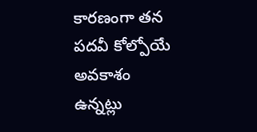కారణంగా తన పదవీ కోల్పోయే అవకాశం ఉన్నట్లు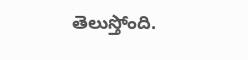తెలుస్తోంది.